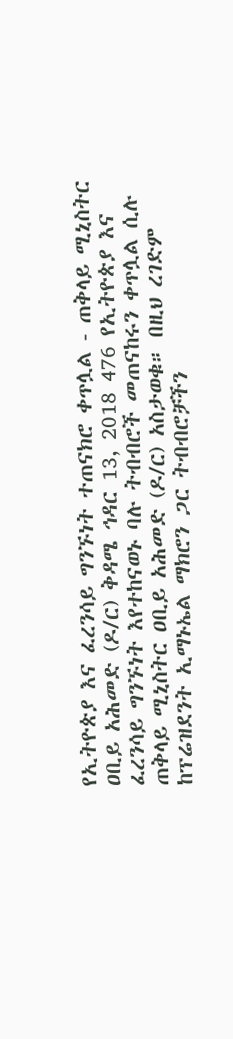የኢትዮጵያ እና ፈረንሳይ ግንኙነት ተጠናክሮ ቀጥሏል - ጠቅላይ ሚኒስትር ዐቢይ አሕመድ (ዶ/ር) ቅዳሜ ኅዳር 13, 2018 476 የኢትዮጵያ እና ፈረንሳይ ግንኙነት እየተከናወኑ ባሉ ትብብሮች መጠናከሩን ቀጥሏል ሲሉ ጠቅላይ ሚኒስትር ዐቢይ አሕመድ (ዶ/ር) አስታወቁ። በዚህ ረገድም ከፕሬዝደንት ኢማኑኤል ማክሮን ጋር ትብብሮቻችን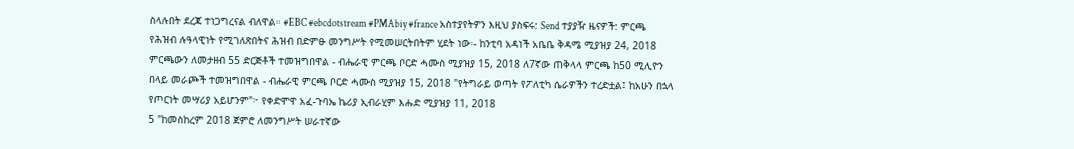ስላሉበት ደረጃ ተነጋግረናል ብለዋል። #EBC #ebcdotstream #PMAbiy #france አስተያየትዎን እዚህ ያስፍሩ: Send ተያያዥ ዜናዎች: ምርጫ የሕዝብ ሉዓላዊነት የሚገለጽበትና ሕዝብ በድምፁ መንግሥት የሚመሠርትበትም ሂደት ነው፡- ከንቲባ አዳነች አቤቤ ቅዳሜ ሚያዝያ 24, 2018 ምርጫውን ለመታዘብ 55 ድርጅቶች ተመዝግበዋል - ብሔራዊ ምርጫ ቦርድ ሓሙስ ሚያዝያ 15, 2018 ለ7ኛው ጠቅላላ ምርጫ ከ50 ሚሊዮን በላይ መራጮች ተመዝግበዋል - ብሔራዊ ምርጫ ቦርድ ሓሙስ ሚያዝያ 15, 2018 "የትግራይ ወጣት የፖለቲካ ሴራዎችን ተረድቷል፤ ከአሁን በኋላ የጦርነት መሣሪያ አይሆንም"፦ የቀድሞዋ አፈ-ጉባኤ ኬሪያ ኢብራሂም እሑድ ሚያዝያ 11, 2018
5 "ከመስከረም 2018 ጀምሮ ለመንግሥት ሠራተኛው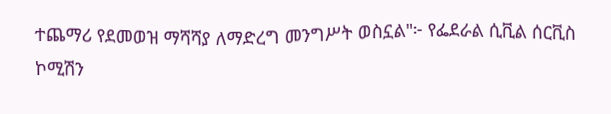ተጨማሪ የደመወዝ ማሻሻያ ለማድረግ መንግሥት ወስኗል"፦ የፌደራል ሲቪል ሰርቪስ ኮሚሽን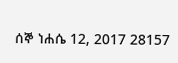ሰኞ ነሐሴ 12, 2017 28157